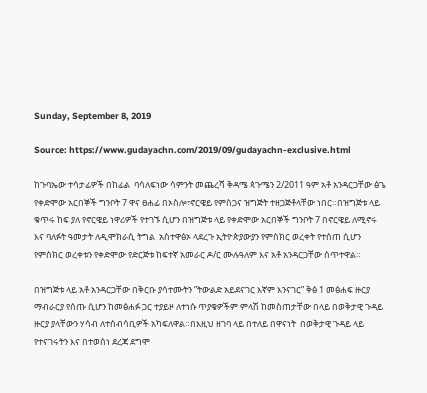Sunday, September 8, 2019

Source: https://www.gudayachn.com/2019/09/gudayachn-exclusive.html

ከጉባኤው ተሳታፊዎች በከፊል  ባሳለፍነው ሳምንት መጨረሻ ቅዳሜ ጳጉሜን 2/2011 ዓም አቶ አንዳርጋቸው ፅጌ የቀድሞው አርበኞች ግንቦት 7 ዋና ፀሐፊ በኦስሎ፣ኖርዌይ የምስጋና ዝግጅት ተዘጋጅቶላቸው ነበር።በዝግጅቱ ላይ ቁጥሩ ከፍ ያለ የኖርዌይ ነዋሪዎች የተገኙ ሲሆን በዝግጅቱ ላይ የቀድሞው አርበኞች ግንቦት 7 በኖርዌይ ለሚኖሩ እና ባለፉት ዓመታት ለዲሞክራሲ ትግል  አስተዋፅኦ ላደረጉ ኢትዮጵያውያን የምስክር ወረቀት የተሰጠ ሲሆን  የምስክር ወረቀቱን የቀድሞው የድርጅቱ ከፍተኛ አመራር ዶ/ር ሙሉዓለም እና አቶ አንዳርጋቸው ሰጥተዋል።

በዝግጅቱ ላይ አቶ አንዳርጋቸው በቅርቡ ያሳተሙትን ”ትውልድ አይደናገር እኛም እንናገር” ቅፅ 1 መፅሐፍ ዙርያ ማብራርያ የሰጡ ሲሆን ከመፅሐፉ ጋር ተያይዞ ለተነሱ ጥያቄዎችም ምላሽ ከመስጠታቸው በላይ በወቅታዊ ጉዳይ ዙርያ ያላቸውን ሃሳብ ለተሰብሳቢዎች አካፍለዋል።በእዚህ ዘገባ ላይ በተለይ በዋናነት  በወቅታዊ ጉዳይ ላይ የተናገሩትን እና በተወሰነ ደረጃ ደግሞ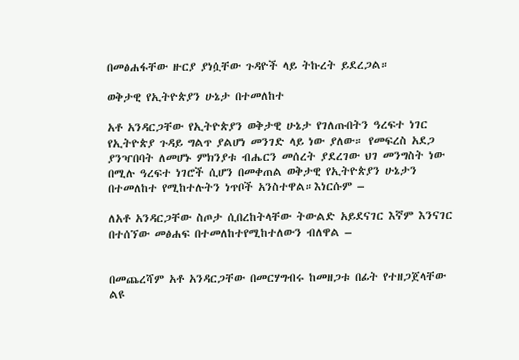በመፅሐፋቸው ዙርያ ያነሷቸው ጉዳዮች ላይ ትኩረት ይደረጋል።

ወቅታዊ የኢትዮጵያን ሁኔታ በተመለከተ

አቶ አንዳርጋቸው የኢትዮጵያን ወቅታዊ ሁኔታ የገለጡበትን ዓረፍተ ነገር የኢትዮጵያ ጉዳይ ግልጥ ያልሆነ መንገድ ላይ ነው ያለው። የመፍረስ አደጋ ያንዣበባት ለመሆኑ ምክንያቱ ብሔርን መሰረት ያደረገው ህገ መንግስት ነው በሚሉ ዓረፍተ ነገሮች ሲሆን በመቀጠል ወቅታዊ የኢትዮጵያን ሁኔታን በተመለከተ የሚከተሉትን ነጥቦች አንስተዋል።እነርሱም –

ለአቶ አንዳርጋቸው ስጦታ ሲበረከትላቸው ትውልድ አይደናገር እኛም እንናገር በተሰኘው መፅሐፍ በተመለከተየሚከተለውን ብለዋል –


በመጨረሻም አቶ አንዳርጋቸው በመርሃግብሩ ከመዘጋቱ በፊት የተዘጋጀላቸው ልዩ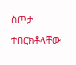ስጦታ ተበርክቶላቸው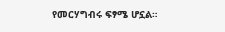የመርሃግብሩ ፍፃሜ ሆኗል።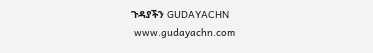ጉዳያችን GUDAYACHN
 www.gudayachn.com